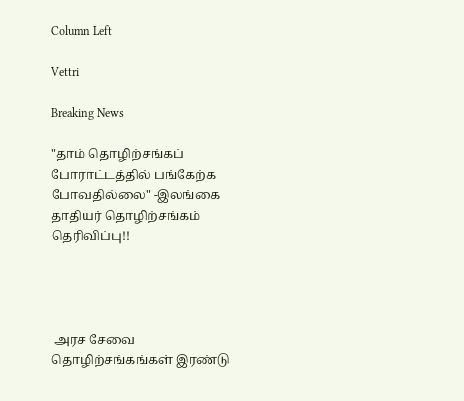Column Left

Vettri

Breaking News

"தாம் தொழிற்சங்கப் போராட்டத்தில் பங்கேற்க போவதில்லை" -இலங்கை தாதியர் தொழிற்சங்கம் தெரிவிப்பு!!




 அரச சேவை தொழிற்சங்கங்கள் இரண்டு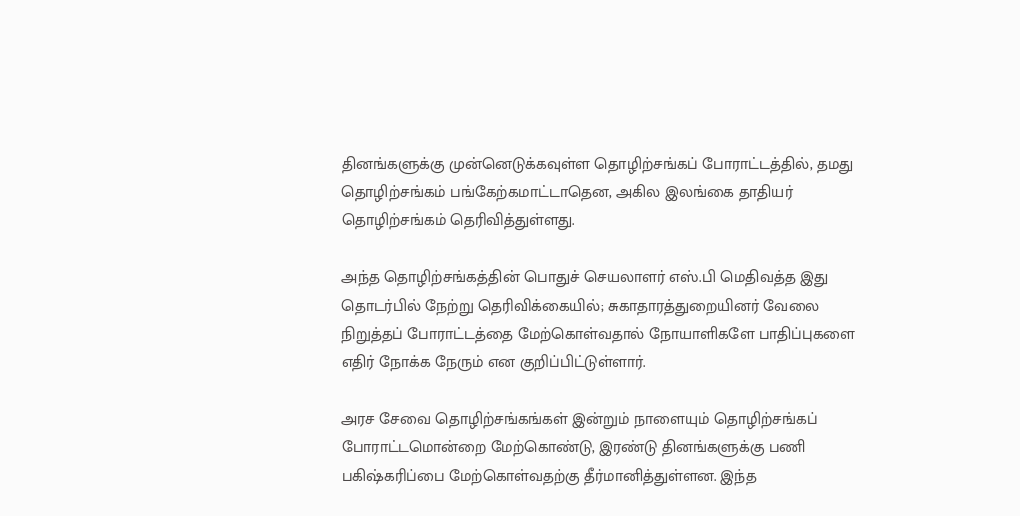தினங்களுக்கு முன்னெடுக்கவுள்ள தொழிற்சங்கப் போராட்டத்தில், தமது தொழிற்சங்கம் பங்கேற்கமாட்டாதென, அகில இலங்கை தாதியர் தொழிற்சங்கம் தெரிவித்துள்ளது.

அந்த தொழிற்சங்கத்தின் பொதுச் செயலாளர் எஸ்.பி மெதிவத்த இது தொடர்பில் நேற்று தெரிவிக்கையில்; சுகாதாரத்துறையினர் வேலை நிறுத்தப் போராட்டத்தை மேற்கொள்வதால் நோயாளிகளே பாதிப்புகளை எதிர் நோக்க நேரும் என குறிப்பிட்டுள்ளார்.

அரச சேவை தொழிற்சங்கங்கள் இன்றும் நாளையும் தொழிற்சங்கப் போராட்டமொன்றை மேற்கொண்டு, இரண்டு தினங்களுக்கு பணி பகிஷ்கரிப்பை மேற்கொள்வதற்கு தீர்மானித்துள்ளன. இந்த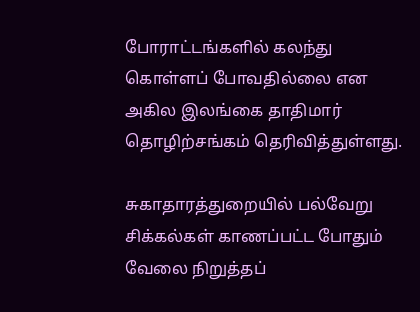போராட்டங்களில் கலந்து கொள்ளப் போவதில்லை என அகில இலங்கை தாதிமார் தொழிற்சங்கம் தெரிவித்துள்ளது.

சுகாதாரத்துறையில் பல்வேறு சிக்கல்கள் காணப்பட்ட போதும் வேலை நிறுத்தப்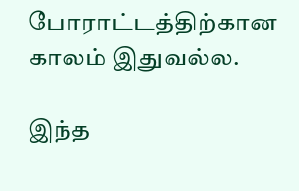போராட்டத்திற்கான காலம் இதுவல்ல.

இந்த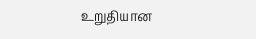உறுதியான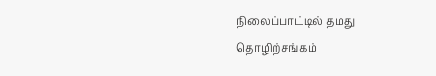நிலைப்பாட்டில் தமது தொழிற்சங்கம்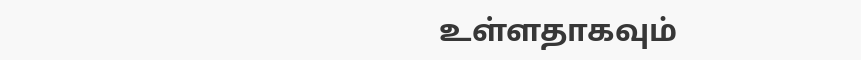உள்ளதாகவும்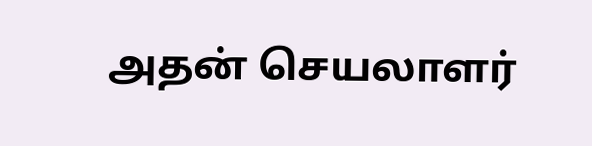அதன் செயலாளர்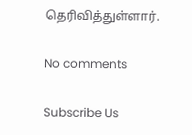தெரிவித்துள்ளார்.

No comments

Subscribe Us